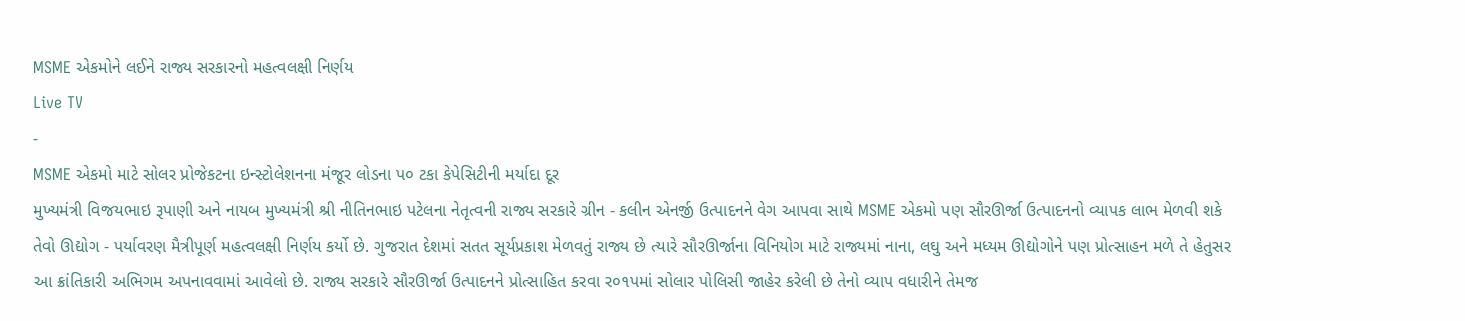MSME એકમોને લઈને રાજ્ય સરકારનો મહત્વલક્ષી નિર્ણય
Live TV
-
MSME એકમો માટે સોલર પ્રોજેકટના ઇન્સ્ટોલેશનના મંજૂર લોડના પ૦ ટકા કેપેસિટીની મર્યાદા દૂર
મુખ્યમંત્રી વિજયભાઇ રૂપાણી અને નાયબ મુખ્યમંત્રી શ્રી નીતિનભાઇ પટેલના નેતૃત્વની રાજ્ય સરકારે ગ્રીન - કલીન એનર્જી ઉત્પાદનને વેગ આપવા સાથે MSME એકમો પણ સૌરઊર્જા ઉત્પાદનનો વ્યાપક લાભ મેળવી શકે તેવો ઊદ્યોગ - પર્યાવરણ મૈત્રીપૂર્ણ મહત્વલક્ષી નિર્ણય કર્યો છે. ગુજરાત દેશમાં સતત સૂર્યપ્રકાશ મેળવતું રાજ્ય છે ત્યારે સૌરઊર્જાના વિનિયોગ માટે રાજ્યમાં નાના, લઘુ અને મધ્યમ ઊદ્યોગોને પણ પ્રોત્સાહન મળે તે હેતુસર આ ક્રાંતિકારી અભિગમ અપનાવવામાં આવેલો છે. રાજ્ય સરકારે સૌરઊર્જા ઉત્પાદનને પ્રોત્સાહિત કરવા ર૦૧પમાં સોલાર પોલિસી જાહેર કરેલી છે તેનો વ્યાપ વધારીને તેમજ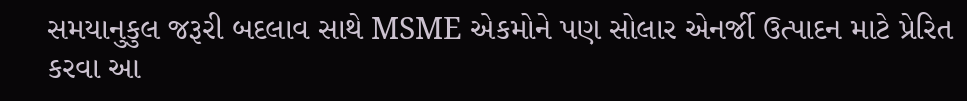સમયાનુકુલ જરૂરી બદલાવ સાથે MSME એકમોને પણ સોલાર એનર્જી ઉત્પાદન માટે પ્રેરિત કરવા આ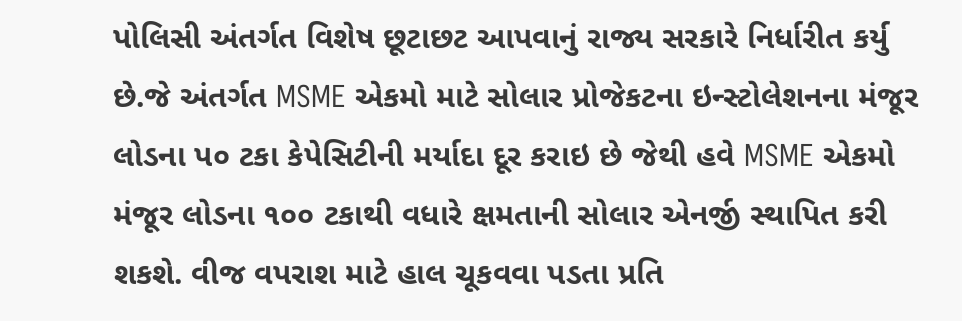પોલિસી અંતર્ગત વિશેષ છૂટાછટ આપવાનું રાજ્ય સરકારે નિર્ધારીત કર્યુ છે.જે અંતર્ગત MSME એકમો માટે સોલાર પ્રોજેકટના ઇન્સ્ટોલેશનના મંજૂર લોડના પ૦ ટકા કેપેસિટીની મર્યાદા દૂર કરાઇ છે જેથી હવે MSME એકમો મંજૂર લોડના ૧૦૦ ટકાથી વધારે ક્ષમતાની સોલાર એનર્જી સ્થાપિત કરી શકશે. વીજ વપરાશ માટે હાલ ચૂકવવા પડતા પ્રતિ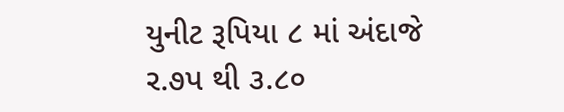યુનીટ રૂપિયા ૮ માં અંદાજે ર.૭પ થી ૩.૮૦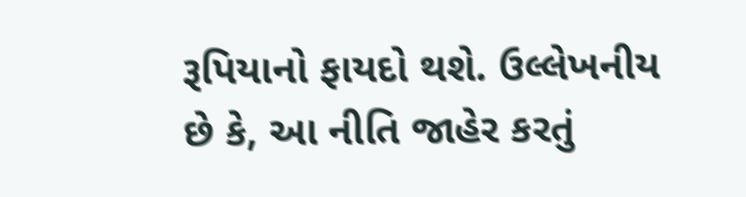રૂપિયાનો ફાયદો થશે. ઉલ્લેખનીય છે કે, આ નીતિ જાહેર કરતું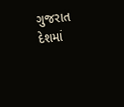ગુજરાત દેશમાં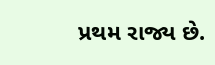પ્રથમ રાજ્ય છે.